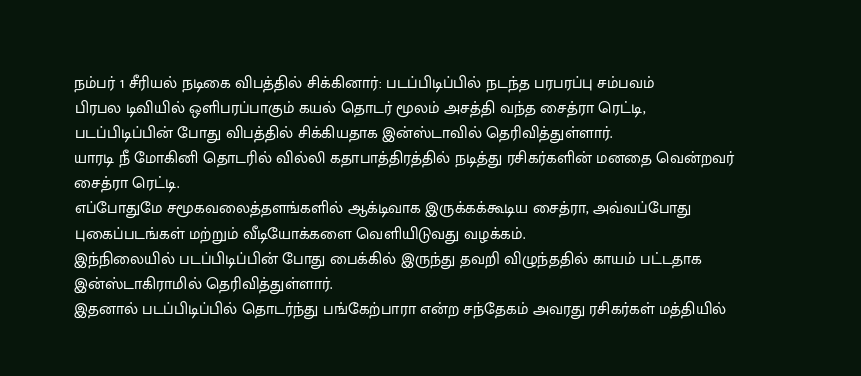நம்பர் 1 சீரியல் நடிகை விபத்தில் சிக்கினார்: படப்பிடிப்பில் நடந்த பரபரப்பு சம்பவம்
பிரபல டிவியில் ஒளிபரப்பாகும் கயல் தொடர் மூலம் அசத்தி வந்த சைத்ரா ரெட்டி, படப்பிடிப்பின் போது விபத்தில் சிக்கியதாக இன்ஸ்டாவில் தெரிவித்துள்ளார்.
யாரடி நீ மோகினி தொடரில் வில்லி கதாபாத்திரத்தில் நடித்து ரசிகர்களின் மனதை வென்றவர் சைத்ரா ரெட்டி.
எப்போதுமே சமூகவலைத்தளங்களில் ஆக்டிவாக இருக்கக்கூடிய சைத்ரா, அவ்வப்போது புகைப்படங்கள் மற்றும் வீடியோக்களை வெளியிடுவது வழக்கம்.
இந்நிலையில் படப்பிடிப்பின் போது பைக்கில் இருந்து தவறி விழுந்ததில் காயம் பட்டதாக இன்ஸ்டாகிராமில் தெரிவித்துள்ளார்.
இதனால் படப்பிடிப்பில் தொடர்ந்து பங்கேற்பாரா என்ற சந்தேகம் அவரது ரசிகர்கள் மத்தியில்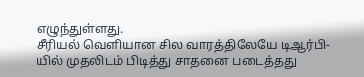எழுந்துள்ளது.
சீரியல் வெளியான சில வாரத்திலேயே டிஆர்பி-யில் முதலிடம் பிடித்து சாதனை படைத்தது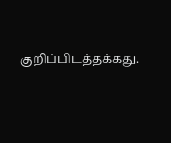குறிப்பிடத்தக்கது.